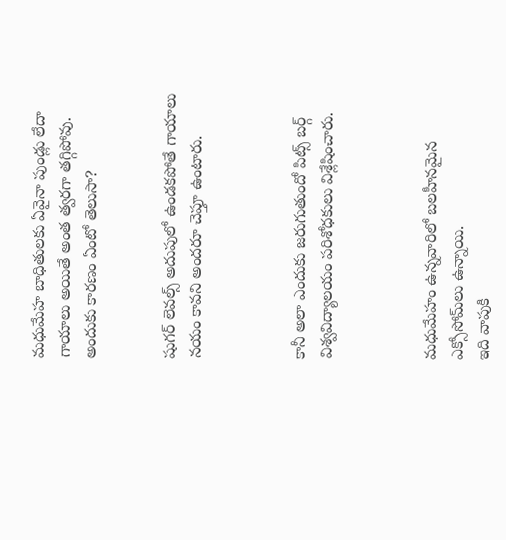మధుమేహ బాధితులకు ఏవైనా పుండ్లు లేదా గాయాలు అయితే అంత త్వరగా తగ్గిపోవు.
అందుకు కారణం ఏంటో తెలుసా?


షుగర్ లెవల్స్ అదుపులో ఉండకపోతే గాయాలు నయం కావని అందరూ చెప్తూ ఉంటారు.



కానీ అలా ఎందుకు జరుగుతుందో పిట్స్ బర్గ్ విశ్వవిద్యాలయం పరిశోధకులు విశ్లేషించారు.



మధుమేహం ఉన్నవారిలో బలహీనమైన ఎక్సోసోమ్‌లు ఉన్నాయి.
ఇది వాపుకి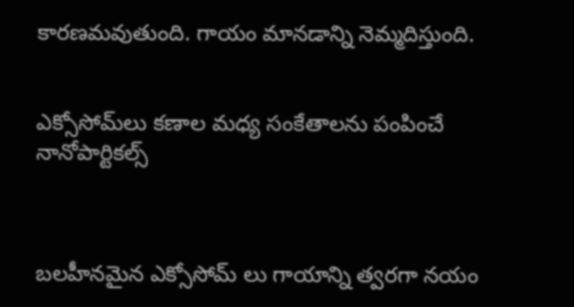కారణమవుతుంది. గాయం మానడాన్ని నెమ్మదిస్తుంది.


ఎక్సోసోమ్‌లు కణాల మధ్య సంకేతాలను పంపించే నానోపార్టికల్స్



బలహీనమైన ఎక్సోసోమ్ లు గాయాన్ని త్వరగా నయం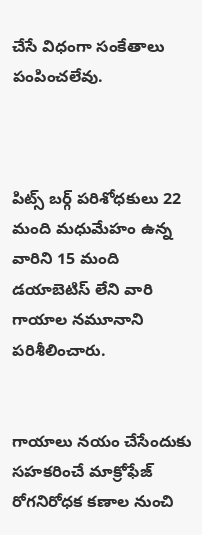చేసే విధంగా సంకేతాలు పంపించలేవు.



పిట్స్ బర్గ్ పరిశోధకులు 22 మంది మధుమేహం ఉన్న వారిని 15 మంది డయాబెటిస్ లేని వారి
గాయాల నమూనాని పరిశీలించారు.


గాయాలు నయం చేసేందుకు సహకరించే మాక్రోఫేజ్ రోగనిరోధక కణాల నుంచి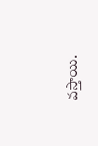వస్తాయి.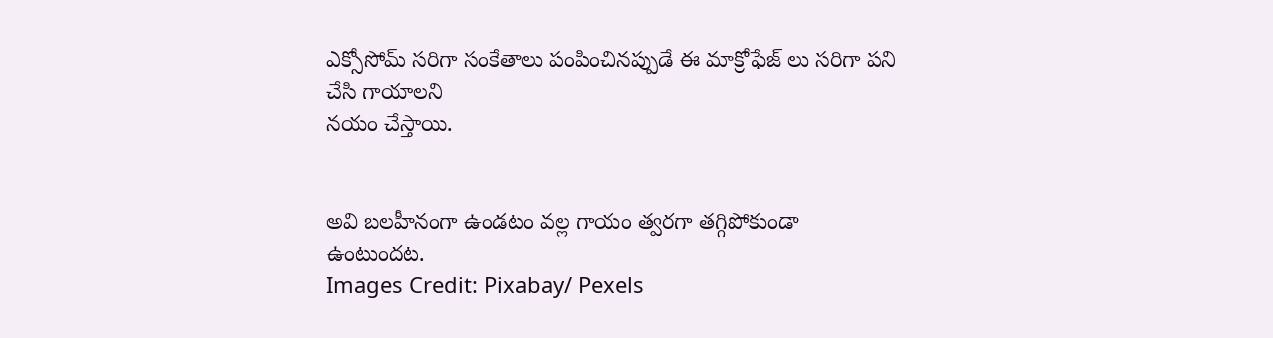ఎక్సోసోమ్ సరిగా సంకేతాలు పంపించినప్పుడే ఈ మాక్రోఫేజ్ లు సరిగా పని చేసి గాయాలని
నయం చేస్తాయి.


అవి బలహీనంగా ఉండటం వల్ల గాయం త్వరగా తగ్గిపోకుండా ఉంటుందట.
Images Credit: Pixabay/ Pexels